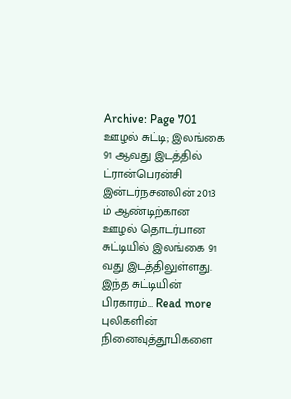Archive: Page 701
ஊழல் சுட்டி; இலங்கை 91 ஆவது இடத்தில்
ட்ரான்பெரன்சி இன்டர்நசனலின் 2013 ம் ஆண்டிற்கான ஊழல் தொடர்பான சுட்டியில் இலங்கை 91 வது இடத்திலுள்ளது. இந்த சுட்டியின் பிரகாரம்… Read more
புலிகளின் நினைவுத்தூபிகளை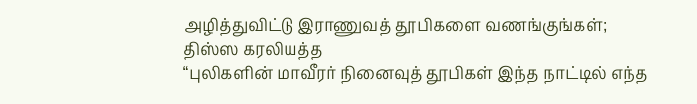அழித்துவிட்டு இராணுவத் தூபிகளை வணங்குங்கள்; திஸ்ஸ கரலியத்த
“புலிகளின் மாவீரர் நினைவுத் தூபிகள் இந்த நாட்டில் எந்த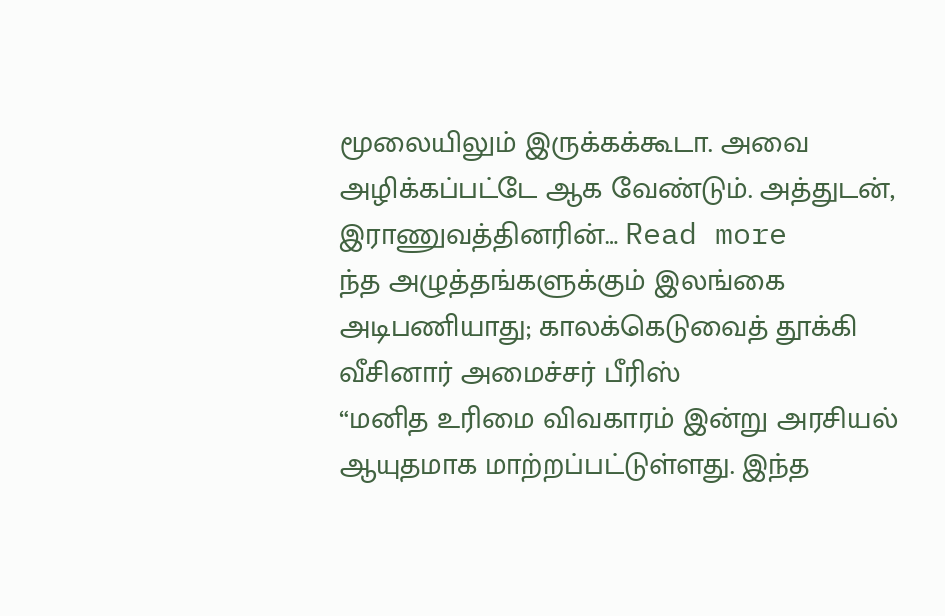மூலையிலும் இருக்கக்கூடா. அவை அழிக்கப்பட்டே ஆக வேண்டும். அத்துடன், இராணுவத்தினரின்… Read more
ந்த அழுத்தங்களுக்கும் இலங்கை அடிபணியாது; காலக்கெடுவைத் தூக்கி வீசினார் அமைச்சர் பீரிஸ்
“மனித உரிமை விவகாரம் இன்று அரசியல் ஆயுதமாக மாற்றப்பட்டுள்ளது. இந்த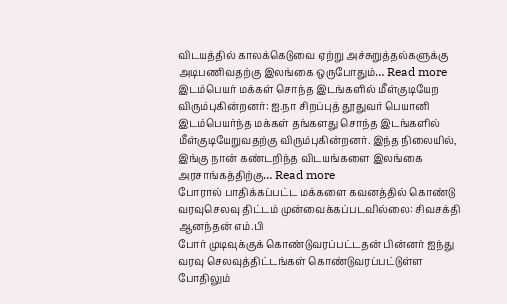விடயத்தில் காலக்கெடுவை ஏற்று அச்சுறுத்தல்களுக்கு அடிபணிவதற்கு இலங்கை ஒருபோதும்… Read more
இடம்பெயர் மக்கள் சொந்த இடங்களில் மீள்குடியேற விரும்புகின்றனர்: ஐ.நா சிறப்புத் தூதுவர் பெயானி
இடம்பெயர்ந்த மக்கள் தங்களது சொந்த இடங்களில் மீள்குடியேறுவதற்கு விரும்புகின்றனர். இந்த நிலையில், இங்கு நான் கண்டறிந்த விடயங்களை இலங்கை அரசாங்கத்திற்கு… Read more
போரால் பாதிக்கப்பட்ட மக்களை கவனத்தில் கொண்டு வரவுசெலவு திட்டம் முன்வைக்கப்படவில்லை: சிவசக்தி ஆனந்தன் எம்.பி
போர் முடிவுக்குக் கொண்டுவரப்பட்டதன் பின்னர் ஐந்து வரவு செலவுத்திட்டங்கள் கொண்டுவரப்பட்டுள்ள போதிலும்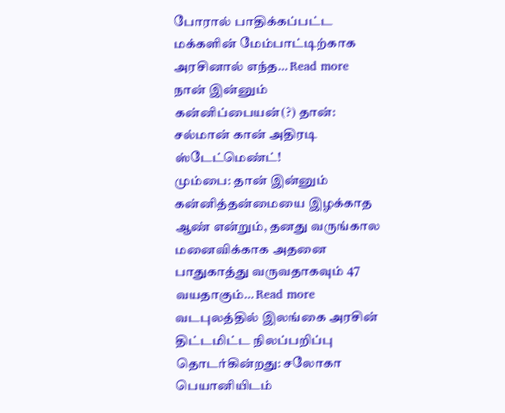போரால் பாதிக்கப்பட்ட மக்களின் மேம்பாட்டிற்காக அரசினால் எந்த… Read more
நான் இன்னும் கன்னிப்பையன்(?) தான்: சல்மான் கான் அதிரடி ஸ்டேட்மெண்ட்!
மும்பை: தான் இன்னும் கன்னித்தன்மையை இழக்காத ஆண் என்றும், தனது வருங்கால மனைவிக்காக அதனை பாதுகாத்து வருவதாகவும் 47 வயதாகும்… Read more
வடபுலத்தில் இலங்கை அரசின் திட்டமிட்ட நிலப்பறிப்பு தொடர்கின்றது: சலோகா பெயானியிடம்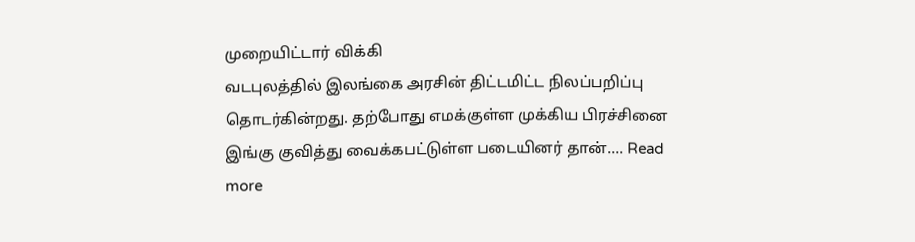முறையிட்டார் விக்கி
வடபுலத்தில் இலங்கை அரசின் திட்டமிட்ட நிலப்பறிப்பு தொடர்கின்றது. தற்போது எமக்குள்ள முக்கிய பிரச்சினை இங்கு குவித்து வைக்கபட்டுள்ள படையினர் தான்…. Read more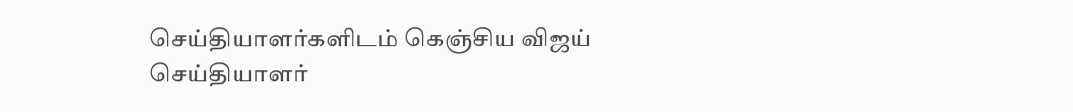செய்தியாளர்களிடம் கெஞ்சிய விஜய்
செய்தியாளர்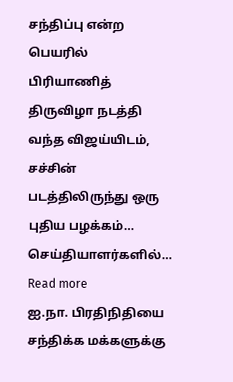சந்திப்பு என்ற பெயரில் பிரியாணித் திருவிழா நடத்தி வந்த விஜய்யிடம், சச்சின் படத்திலிருந்து ஒரு புதிய பழக்கம்… செய்தியாளர்களில்… Read more
ஐ.நா. பிரதிநிதியை சந்திக்க மக்களுக்கு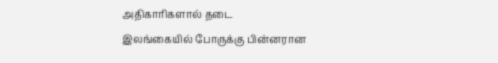அதிகாரிகளால் தடை
இலங்கையில் போருக்கு பின்னரான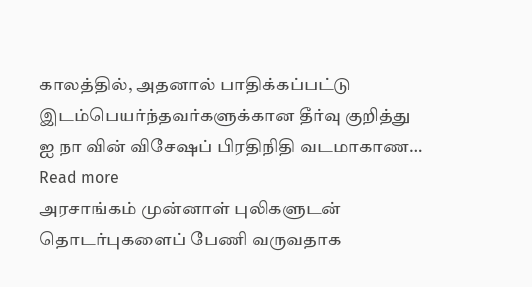காலத்தில், அதனால் பாதிக்கப்பட்டு இடம்பெயர்ந்தவர்களுக்கான தீர்வு குறித்து ஐ நா வின் விசேஷப் பிரதிநிதி வடமாகாண… Read more
அரசாங்கம் முன்னாள் புலிகளுடன் தொடர்புகளைப் பேணி வருவதாக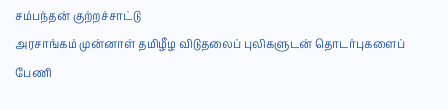சம்பந்தன் குற்றச்சாட்டு
அரசாங்கம் முன்னாள் தமிழீழ விடுதலைப் புலிகளுடன் தொடர்புகளைப் பேணி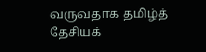வருவதாக தமிழ்த் தேசியக்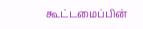கூட்டமைப்பின்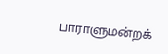பாராளுமன்றக்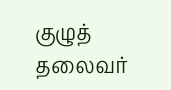குழுத் தலைவர்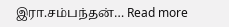இரா.சம்பந்தன்… Read more